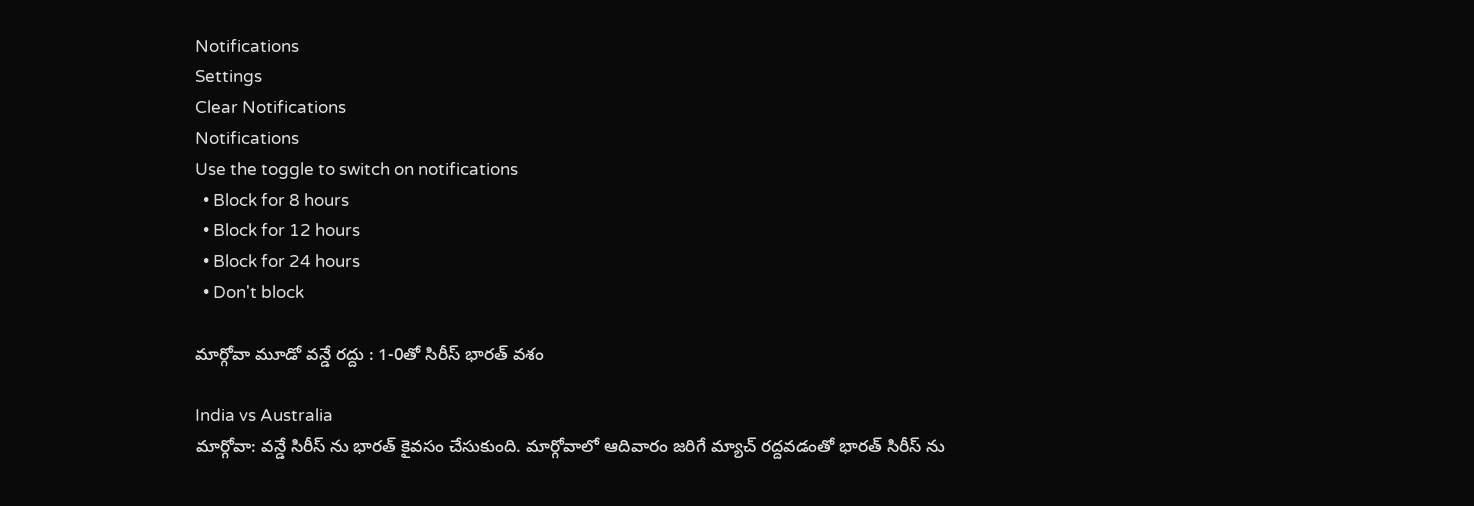Notifications
Settings
Clear Notifications
Notifications
Use the toggle to switch on notifications
  • Block for 8 hours
  • Block for 12 hours
  • Block for 24 hours
  • Don't block

మార్గోవా మూడో వన్డే రద్దు : 1-0తో సిరీస్ భారత్ వశం

India vs Australia
మార్గోవా: వన్డే సిరీస్ ను భారత్ కైవసం చేసుకుంది. మార్గోవాలో ఆదివారం జరిగే మ్యాచ్ రద్దవడంతో భారత్ సిరీస్ ను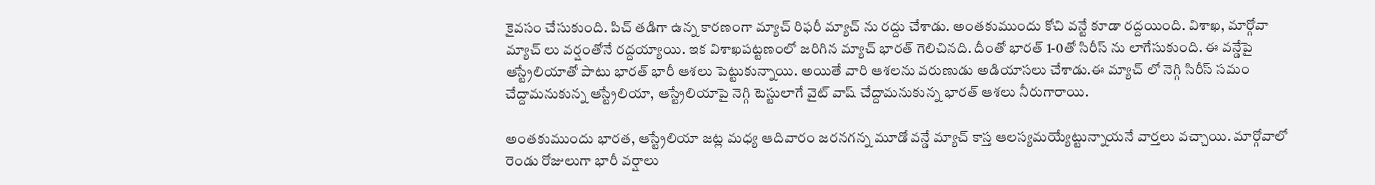కైవసం చేసుకుంది. పిచ్ తడిగా ఉన్న కారణంగా మ్యాచ్ రిఫరీ మ్యాచ్ ను రద్దు చేశాడు. అంతకుముందు కోచి వన్టే కూడా రద్దయింది. విశాఖ, మార్గోవా మ్యాచ్ లు వర్షంతోనే రద్దయ్యాయి. ఇక విశాఖపట్టణంలో జరిగిన మ్యాచ్ భారత్ గెలిచినది. దీంతో భారత్ 1-0తో సిరీస్ ను లాగేసుకుంది. ఈ వన్డేపై ఆస్ట్రేలియాతో పాటు భారత్ భారీ ఆశలు పెట్టుకున్నాయి. అయితే వారి ఆశలను వరుణుడు అడియాసలు చేశాడు.ఈ మ్యాచ్ లో నెగ్గి సిరీస్ సమం చేద్దామనుకున్న ఆస్ట్రేలియా, ఆస్ట్రేలియాపై నెగ్గి టెస్టులాగే వైట్ వాష్ చేద్దామనుకున్న భారత్ ఆశలు నీరుగారాయి.

అంతకుముందు భారత, ఆస్ట్రేలియా జట్ల మధ్య ఆదివారం జరనగన్న మూడో వన్డే మ్యాచ్ కాస్త ఆలస్యమయ్యేట్టున్నాయనే వార్తలు వచ్చాయి. మార్గోవాలో రెండు రోజులుగా భారీ వర్షాలు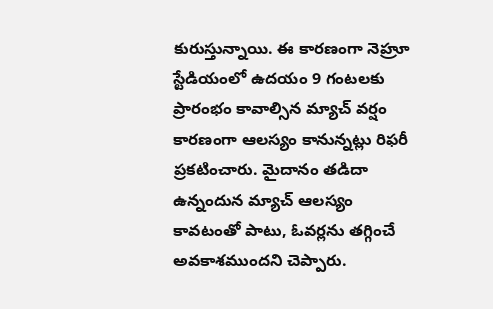కురుస్తున్నాయి. ఈ కారణంగా నెహ్రూ స్టేడియంలో ఉదయం 9 గంటలకు ప్రారంభం కావాల్సిన మ్యాచ్ వర్షం కారణంగా ఆలస్యం కానున్నట్లు రిఫరీ ప్రకటించారు. మైదానం తడిదా ఉన్నందున మ్యాచ్ ఆలస్యం కావటంతో పాటు, ఓవర్లను తగ్గించే అవకాశముందని చెప్పారు.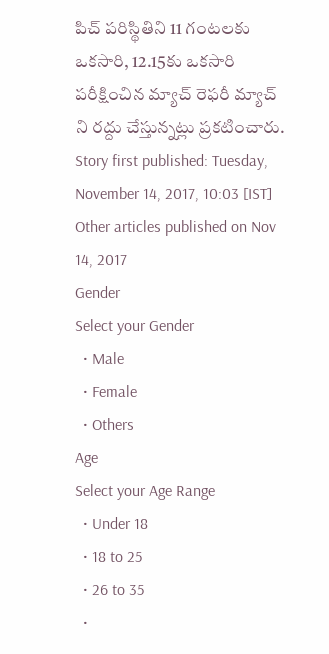పిచ్ పరిస్థితిని 11 గంటలకు ఒకసారి, 12.15కు ఒకసారి పరీక్షించిన మ్యాచ్ రెఫరీ మ్యాచ్ ని రద్దు చేస్తున్నట్లు ప్రకటించారు.
Story first published: Tuesday, November 14, 2017, 10:03 [IST]
Other articles published on Nov 14, 2017
Gender
Select your Gender
  • Male
  • Female
  • Others
Age
Select your Age Range
  • Under 18
  • 18 to 25
  • 26 to 35
  •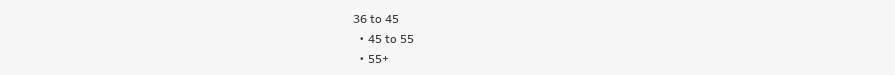36 to 45
  • 45 to 55
  • 55+